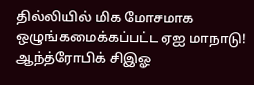தில்லியில் மிக மோசமாக ஒழுங்கமைக்கப்பட்ட ஏஐ மாநாடு! ஆந்த்ரோபிக் சிஇஓ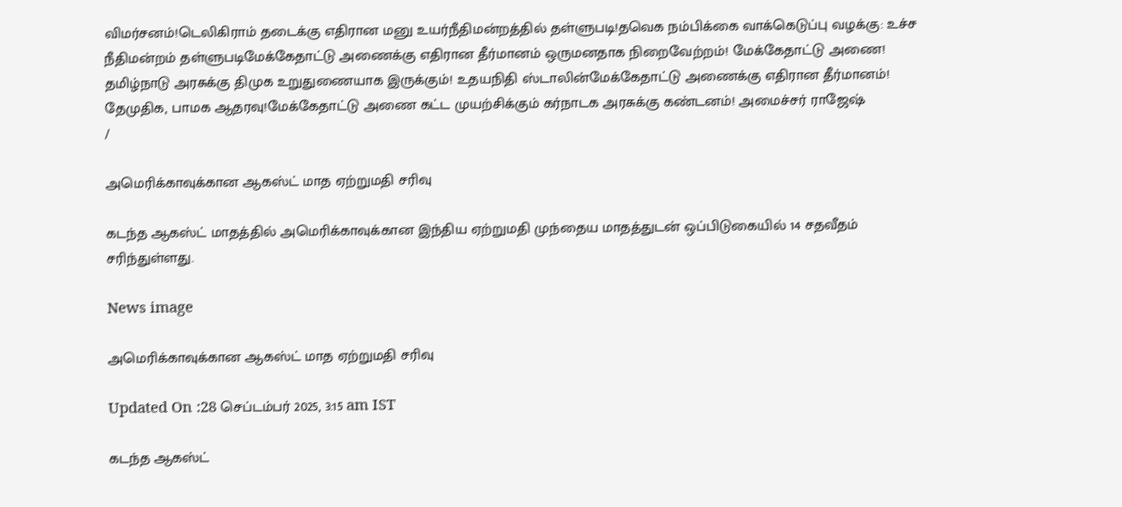விமர்சனம்!டெலிகிராம் தடைக்கு எதிரான மனு உயர்நீதிமன்றத்தில் தள்ளுபடி!தவெக நம்பிக்கை வாக்கெடுப்பு வழக்கு: உச்ச நீதிமன்றம் தள்ளுபடிமேக்கேதாட்டு அணைக்கு எதிரான தீர்மானம் ஒருமனதாக நிறைவேற்றம்! மேக்கேதாட்டு அணை! தமிழ்நாடு அரசுக்கு திமுக உறுதுணையாக இருக்கும்! உதயநிதி ஸ்டாலின்மேக்கேதாட்டு அணைக்கு எதிரான தீர்மானம்! தேமுதிக, பாமக ஆதரவு!மேக்கேதாட்டு அணை கட்ட முயற்சிக்கும் கர்நாடக அரசுக்கு கண்டனம்! அமைச்சர் ராஜேஷ்
/

அமெரிக்காவுக்கான ஆகஸ்ட் மாத ஏற்றுமதி சரிவு

கடந்த ஆகஸ்ட் மாதத்தில் அமெரிக்காவுக்கான இந்திய ஏற்றுமதி முந்தைய மாதத்துடன் ஒப்பிடுகையில் 14 சதவீதம் சரிந்துள்ளது.

News image

அமெரிக்காவுக்கான ஆகஸ்ட் மாத ஏற்றுமதி சரிவு

Updated On :28 செப்டம்பர் 2025, 3:15 am IST

கடந்த ஆகஸ்ட்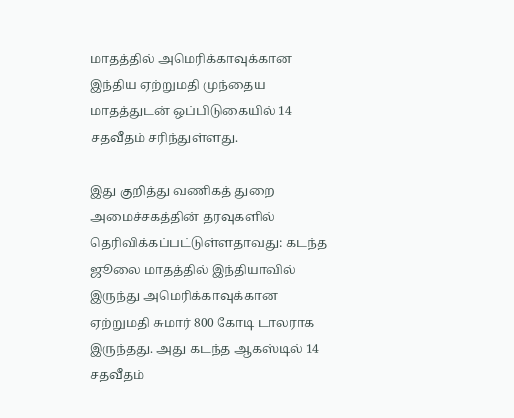மாதத்தில் அமெரிக்காவுக்கான இந்திய ஏற்றுமதி முந்தைய மாதத்துடன் ஒப்பிடுகையில் 14 சதவீதம் சரிந்துள்ளது.

இது குறித்து வணிகத் துறை அமைச்சகத்தின் தரவுகளில் தெரிவிக்கப்பட்டுள்ளதாவது: கடந்த ஜூலை மாதத்தில் இந்தியாவில் இருந்து அமெரிக்காவுக்கான ஏற்றுமதி சுமார் 800 கோடி டாலராக இருந்தது. அது கடந்த ஆகஸ்டில் 14 சதவீதம்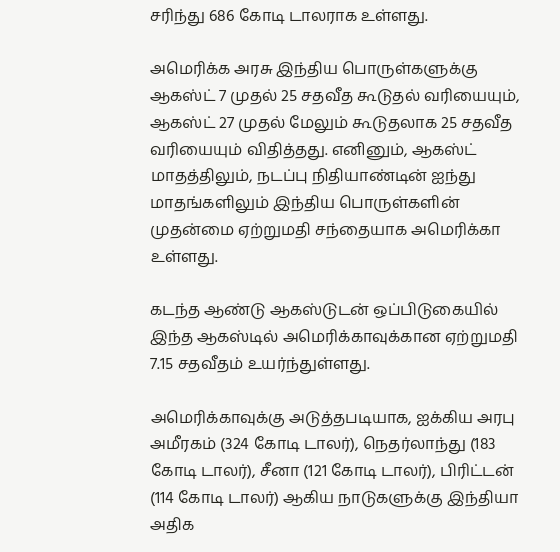சரிந்து 686 கோடி டாலராக உள்ளது.

அமெரிக்க அரசு இந்திய பொருள்களுக்கு ஆகஸ்ட் 7 முதல் 25 சதவீத கூடுதல் வரியையும், ஆகஸ்ட் 27 முதல் மேலும் கூடுதலாக 25 சதவீத வரியையும் விதித்தது. எனினும், ஆகஸ்ட் மாதத்திலும், நடப்பு நிதியாண்டின் ஐந்து மாதங்களிலும் இந்திய பொருள்களின் முதன்மை ஏற்றுமதி சந்தையாக அமெரிக்கா உள்ளது.

கடந்த ஆண்டு ஆகஸ்டுடன் ஒப்பிடுகையில் இந்த ஆகஸ்டில் அமெரிக்காவுக்கான ஏற்றுமதி 7.15 சதவீதம் உயர்ந்துள்ளது.

அமெரிக்காவுக்கு அடுத்தபடியாக, ஐக்கிய அரபு அமீரகம் (324 கோடி டாலர்), நெதர்லாந்து (183 கோடி டாலர்), சீனா (121 கோடி டாலர்), பிரிட்டன் (114 கோடி டாலர்) ஆகிய நாடுகளுக்கு இந்தியா அதிக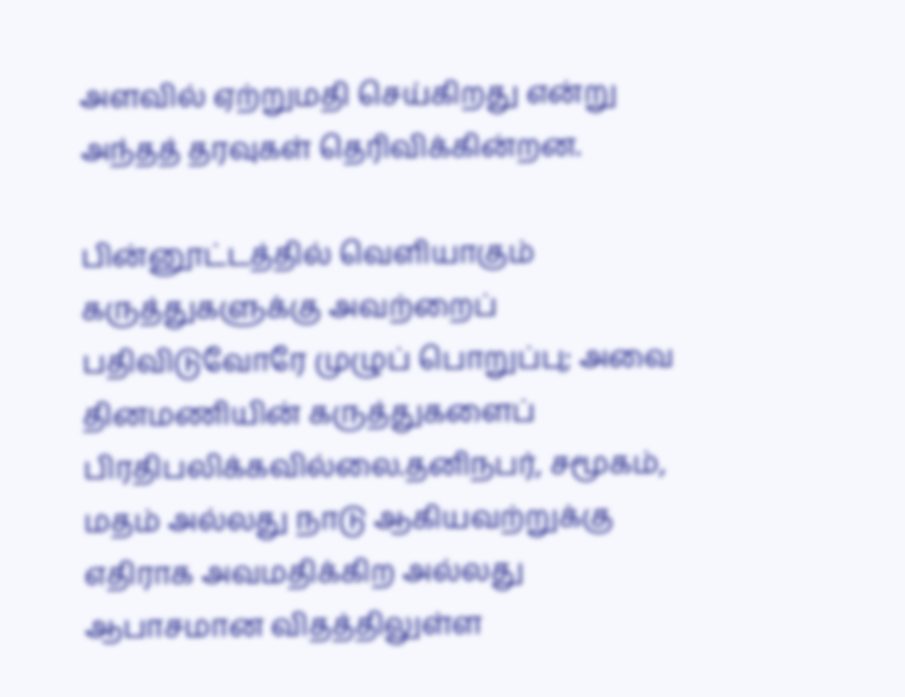அளவில் ஏற்றுமதி செய்கிறது என்று அந்தத் தரவுகள் தெரிவிக்கின்றன.

பின்னூட்டத்தில் வெளியாகும் கருத்துகளுக்கு அவற்றைப் பதிவிடுவோரே முழுப் பொறுப்பு; அவை தினமணியின் கருத்துகளைப் பிரதிபலிக்கவில்லை.தனிநபர், சமூகம், மதம் அல்லது நாடு ஆகியவற்றுக்கு எதிராக அவமதிக்கிற அல்லது ஆபாசமான விதத்திலுள்ள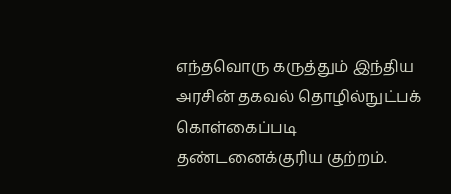எந்தவொரு கருத்தும் இந்திய அரசின் தகவல் தொழில்நுட்பக் கொள்கைப்படி தண்டனைக்குரிய குற்றம்.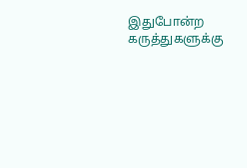இதுபோன்ற கருத்துகளுக்கு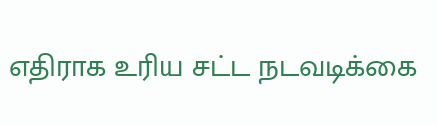எதிராக உரிய சட்ட நடவடிக்கை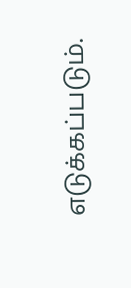எடுக்கப்படும்.